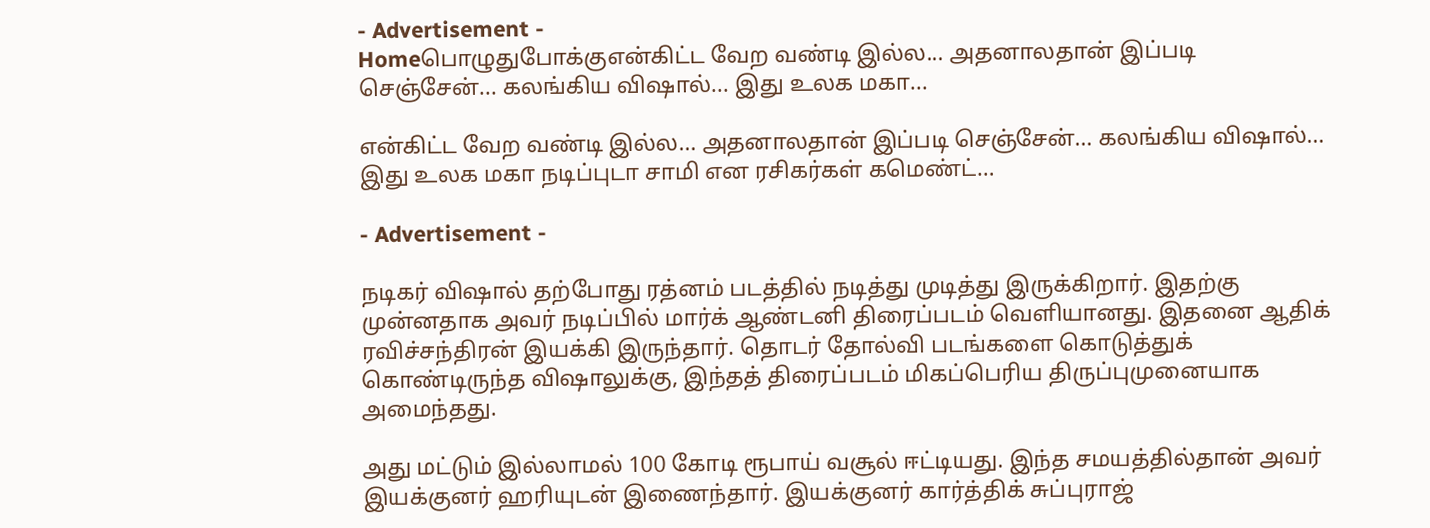- Advertisement -
Homeபொழுதுபோக்குஎன்கிட்ட வேற வண்டி இல்ல... அதனாலதான் இப்படி செஞ்சேன்... கலங்கிய விஷால்... இது உலக மகா...

என்கிட்ட வேற வண்டி இல்ல… அதனாலதான் இப்படி செஞ்சேன்… கலங்கிய விஷால்… இது உலக மகா நடிப்புடா சாமி என ரசிகர்கள் கமெண்ட்…

- Advertisement -

நடிகர் விஷால் தற்போது ரத்னம் படத்தில் நடித்து முடித்து இருக்கிறார். இதற்கு முன்னதாக அவர் நடிப்பில் மார்க் ஆண்டனி திரைப்படம் வெளியானது. இதனை ஆதிக் ரவிச்சந்திரன் இயக்கி இருந்தார். தொடர் தோல்வி படங்களை கொடுத்துக் கொண்டிருந்த விஷாலுக்கு, இந்தத் திரைப்படம் மிகப்பெரிய திருப்புமுனையாக அமைந்தது.

அது மட்டும் இல்லாமல் 100 கோடி ரூபாய் வசூல் ஈட்டியது. இந்த சமயத்தில்தான் அவர் இயக்குனர் ஹரியுடன் இணைந்தார். இயக்குனர் கார்த்திக் சுப்புராஜ்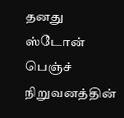தனது ஸ்டோன் பெஞ்ச் நிறுவனத்தின்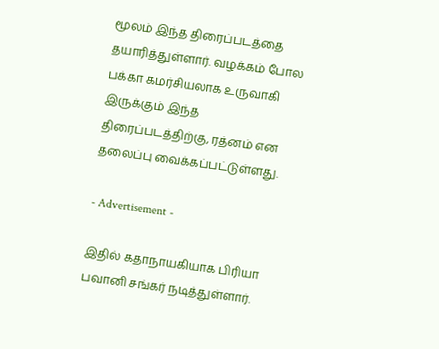மூலம் இந்த திரைப்படத்தை தயாரித்துள்ளார். வழக்கம் போல பக்கா கமர்சியலாக உருவாகி இருக்கும் இந்த திரைப்படத்திற்கு, ரத்னம் என தலைப்பு வைக்கப்பட்டுள்ளது.

- Advertisement -

இதில் கதாநாயகியாக பிரியா பவானி சங்கர் நடித்துள்ளார்.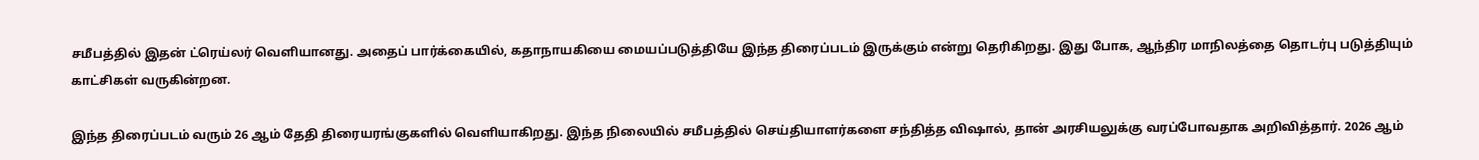சமீபத்தில் இதன் ட்ரெய்லர் வெளியானது. அதைப் பார்க்கையில், கதாநாயகியை மையப்படுத்தியே இந்த திரைப்படம் இருக்கும் என்று தெரிகிறது. இது போக, ஆந்திர மாநிலத்தை தொடர்பு படுத்தியும் காட்சிகள் வருகின்றன.

இந்த திரைப்படம் வரும் 26 ஆம் தேதி திரையரங்குகளில் வெளியாகிறது. இந்த நிலையில் சமீபத்தில் செய்தியாளர்களை சந்தித்த விஷால், தான் அரசியலுக்கு வரப்போவதாக அறிவித்தார். 2026 ஆம்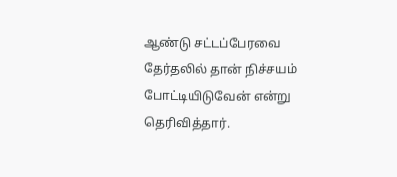ஆண்டு சட்டப்பேரவை தேர்தலில் தான் நிச்சயம் போட்டியிடுவேன் என்று தெரிவித்தார்.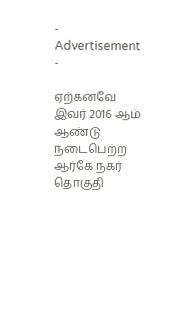- Advertisement -

ஏற்கனவே இவர் 2016 ஆம் ஆண்டு நடைபெற்ற ஆர்கே நகர் தொகுதி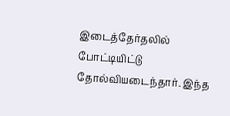இடைத்தேர்தலில் போட்டியிட்டு தோல்வியடைந்தார். இந்த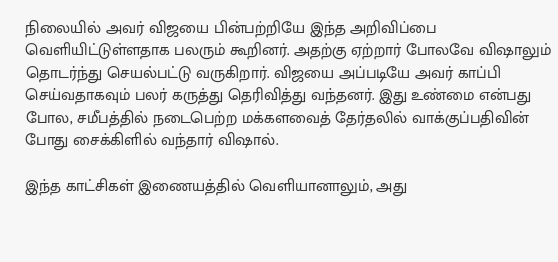நிலையில் அவர் விஜயை பின்பற்றியே இந்த அறிவிப்பை வெளியிட்டுள்ளதாக பலரும் கூறினர். அதற்கு ஏற்றார் போலவே விஷாலும் தொடர்ந்து செயல்பட்டு வருகிறார். விஜயை அப்படியே அவர் காப்பி செய்வதாகவும் பலர் கருத்து தெரிவித்து வந்தனர். இது உண்மை என்பது போல, சமீபத்தில் நடைபெற்ற மக்களவைத் தேர்தலில் வாக்குப்பதிவின் போது சைக்கிளில் வந்தார் விஷால்.

இந்த காட்சிகள் இணையத்தில் வெளியானாலும், அது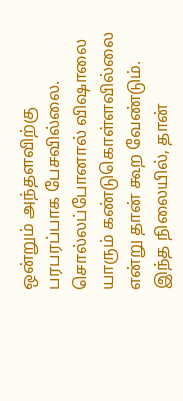ஒன்றும் அந்தளவிற்கு பரபரப்பாக பேசவில்லை. சொல்லப்போனால் விஷாலை யாரும் கண்டுகொள்ளவில்லை என்று தான் கூற வேண்டும். இந்த நிலையில், தான்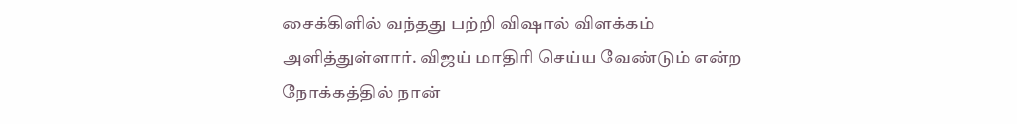சைக்கிளில் வந்தது பற்றி விஷால் விளக்கம் அளித்துள்ளார். விஜய் மாதிரி செய்ய வேண்டும் என்ற நோக்கத்தில் நான்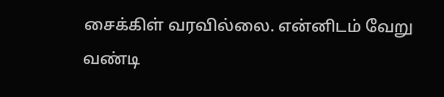சைக்கிள் வரவில்லை. என்னிடம் வேறு வண்டி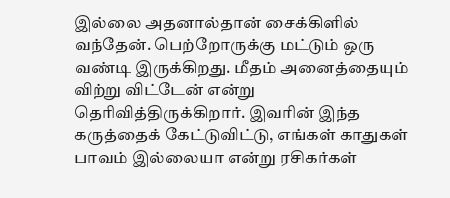இல்லை அதனால்தான் சைக்கிளில் வந்தேன். பெற்றோருக்கு மட்டும் ஒரு வண்டி இருக்கிறது. மீதம் அனைத்தையும் விற்று விட்டேன் என்று தெரிவித்திருக்கிறார். இவரின் இந்த கருத்தைக் கேட்டுவிட்டு, எங்கள் காதுகள் பாவம் இல்லையா என்று ரசிகர்கள்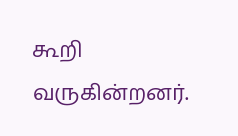கூறி வருகின்றனர்.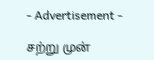- Advertisement -

சற்று முன்